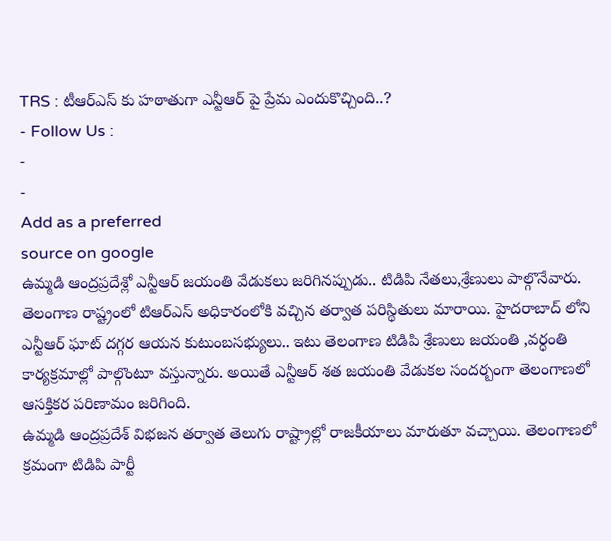TRS : టీఆర్ఎస్ కు హఠాతుగా ఎన్టీఆర్ పై ప్రేమ ఎందుకొచ్చింది..?
- Follow Us :
-
-
Add as a preferred
source on google
ఉమ్మడి ఆంద్రప్రదేశ్లో ఎన్టీఆర్ జయంతి వేడుకలు జరిగినప్పుడు.. టిడిపి నేతలు,శ్రేణులు పాల్గొనేవారు. తెలంగాణ రాష్ట్రంలో టిఆర్ఎస్ అధికారంలోకి వచ్చిన తర్వాత పరిస్థితులు మారాయి. హైదరాబాద్ లోని ఎన్టీఆర్ ఘాట్ దగ్గర ఆయన కుటుంబసభ్యులు.. ఇటు తెలంగాణ టిడిపి శ్రేణులు జయంతి ,వర్ధంతి కార్యక్రమాల్లో పాల్గొంటూ వస్తున్నారు. అయితే ఎన్టీఆర్ శత జయంతి వేడుకల సందర్బంగా తెలంగాణలో ఆసక్తికర పరిణామం జరిగింది.
ఉమ్మడి ఆంద్రప్రదేశ్ విభజన తర్వాత తెలుగు రాష్ట్రాల్లో రాజకీయాలు మారుతూ వచ్చాయి. తెలంగాణలో క్రమంగా టిడిపి పార్టీ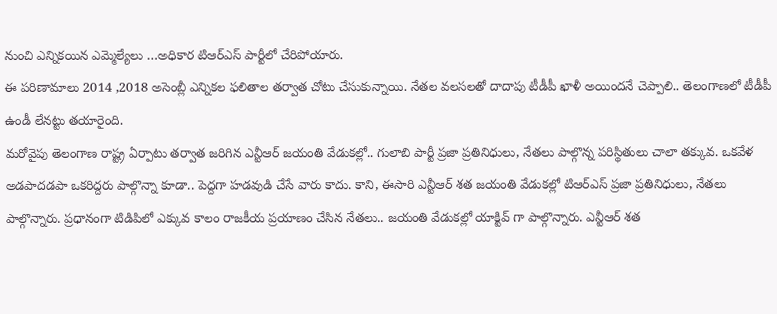నుంచి ఎన్నికయిన ఎమ్మెల్యేలు …అధికార టిఆర్ఎస్ పార్టీలో చేరిపోయారు.
ఈ పరిణామాలు 2014 ,2018 అసెంబ్లీ ఎన్నికల ఫలితాల తర్వాత చోటు చేసుకున్నాయి. నేతల వలసలతో దాదాపు టీడీపీ ఖాళీ అయిందనే చెప్పాలి.. తెలంగాణలో టీడీపీ ఉండీ లేనట్టు తయారైంది.
మరోవైపు తెలంగాణ రాష్ట్ర ఏర్పాటు తర్వాత జరిగిన ఎన్టీఆర్ జయంతి వేడుకల్లో.. గులాబి పార్టీ ప్రజా ప్రతినిధులు, నేతలు పాల్గొన్న పరిస్థితులు చాలా తక్కువ. ఒకవేళ అడపాదడపా ఒకరిద్దరు పాల్గొన్నా కూడా.. పెద్దగా హడవుడి చేసే వారు కాదు. కాని, ఈసారి ఎన్టీఆర్ శత జయంతి వేడుకల్లో టిఆర్ఎస్ ప్రజా ప్రతినిధులు, నేతలు పాల్గొన్నారు. ప్రధానంగా టిడిపిలో ఎక్కువ కాలం రాజకీయ ప్రయాణం చేసిన నేతలు.. జయంతి వేడుకల్లో యాక్టివ్ గా పాల్గొన్నారు. ఎన్టీఆర్ శత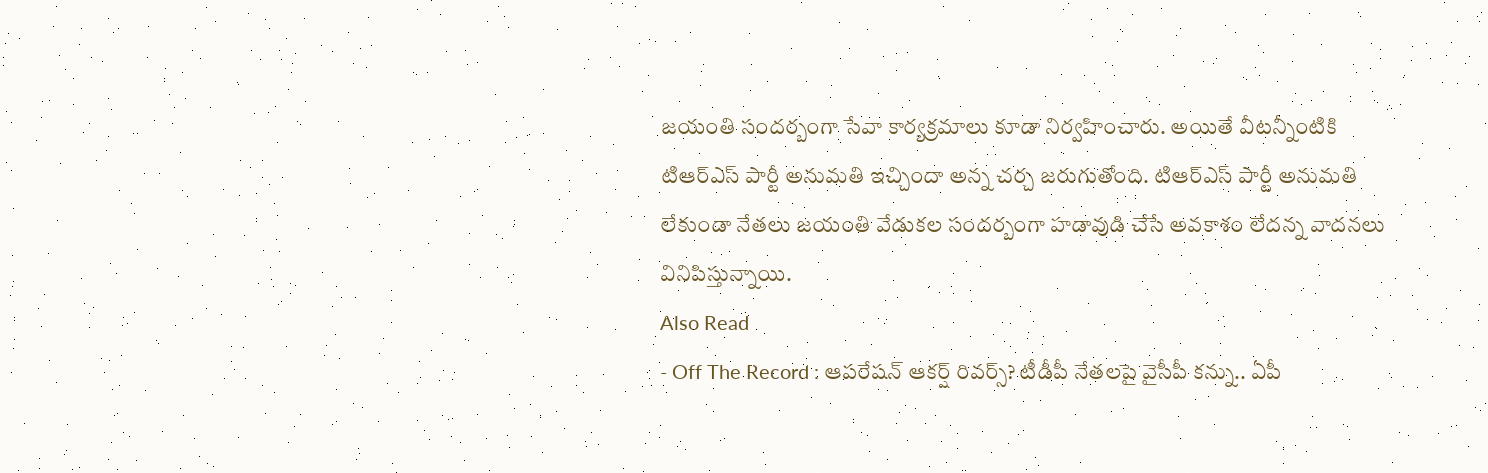జయంతి సందర్బంగా సేవా కార్యక్రమాలు కూడా నిర్వహించారు. అయితే వీటన్నీంటికి టిఆర్ఎస్ పార్టీ అనుమతి ఇచ్చిందా అన్న చర్చ జరుగుతోంది. టిఆర్ఎస్ పార్టీ అనుమతి లేకుండా నేతలు జయంతి వేడుకల సందర్బంగా హడావుడి చేసే అవకాశం లేదన్న వాదనలు వినిపిస్తున్నాయి.
Also Read
- Off The Record : ఆపరేషన్ ఆకర్ష్ రివర్స్? టీడీపీ నేతలపై వైసీపీ కన్ను.. ఏపీ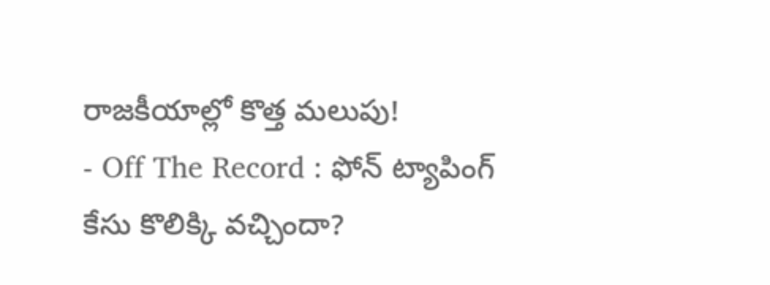రాజకీయాల్లో కొత్త మలుపు!
- Off The Record : ఫోన్ ట్యాపింగ్ కేసు కొలిక్కి వచ్చిందా?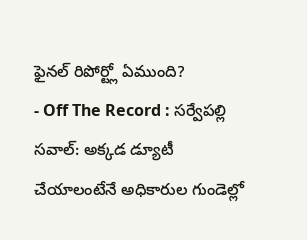ఫైనల్ రిపోర్ట్లో ఏముంది?
- Off The Record : సర్వేపల్లి సవాల్: అక్కడ డ్యూటీ చేయాలంటేనే అధికారుల గుండెల్లో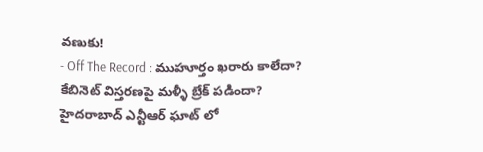వణుకు!
- Off The Record : ముహూర్తం ఖరారు కాలేదా? కేబినెట్ విస్తరణపై మళ్ళీ బ్రేక్ పడిందా?
హైదరాబాద్ ఎన్టీఆర్ ఘాట్ లో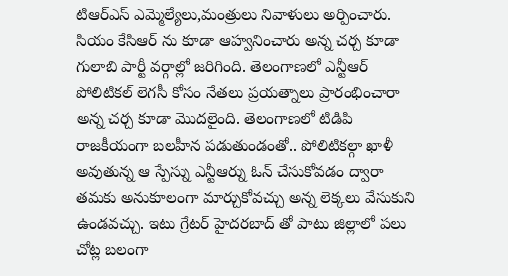టిఆర్ఎస్ ఎమ్మెల్యేలు,మంత్రులు నివాళులు అర్పించారు. సియం కేసిఆర్ ను కూడా ఆహ్వనించారు అన్న చర్చ కూడా గులాబి పార్టీ వర్గాల్లో జరిగింది. తెలంగాణలో ఎన్టీఆర్ పోలిటికల్ లెగసీ కోసం నేతలు ప్రయత్నాలు ప్రారంభించారా అన్న చర్చ కూడా మొదలైంది. తెలంగాణలో టిడిపి రాజకీయంగా బలహీన పడుతుండంతో.. పోలిటికల్గా ఖాళీ అవుతున్న ఆ స్పేస్ను ఎన్టీఆర్ను ఓన్ చేసుకోవడం ద్వారా తమకు అనుకూలంగా మార్చుకోవచ్చు అన్న లెక్కలు వేసుకుని ఉండవచ్చు. ఇటు గ్రేటర్ హైదరబాద్ తో పాటు జిల్లాలో పలు చోట్ల బలంగా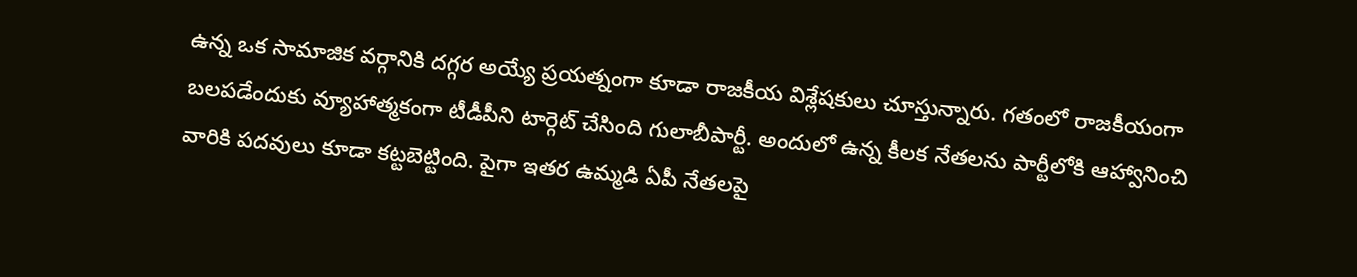ఉన్న ఒక సామాజిక వర్గానికి దగ్గర అయ్యే ప్రయత్నంగా కూడా రాజకీయ విశ్లేషకులు చూస్తున్నారు. గతంలో రాజకీయంగా బలపడేందుకు వ్యూహాత్మకంగా టీడీపీని టార్గెట్ చేసింది గులాబీపార్టీ. అందులో ఉన్న కీలక నేతలను పార్టీలోకి ఆహ్వానించి వారికి పదవులు కూడా కట్టబెట్టింది. పైగా ఇతర ఉమ్మడి ఏపీ నేతలపై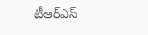టీఆర్ఎస్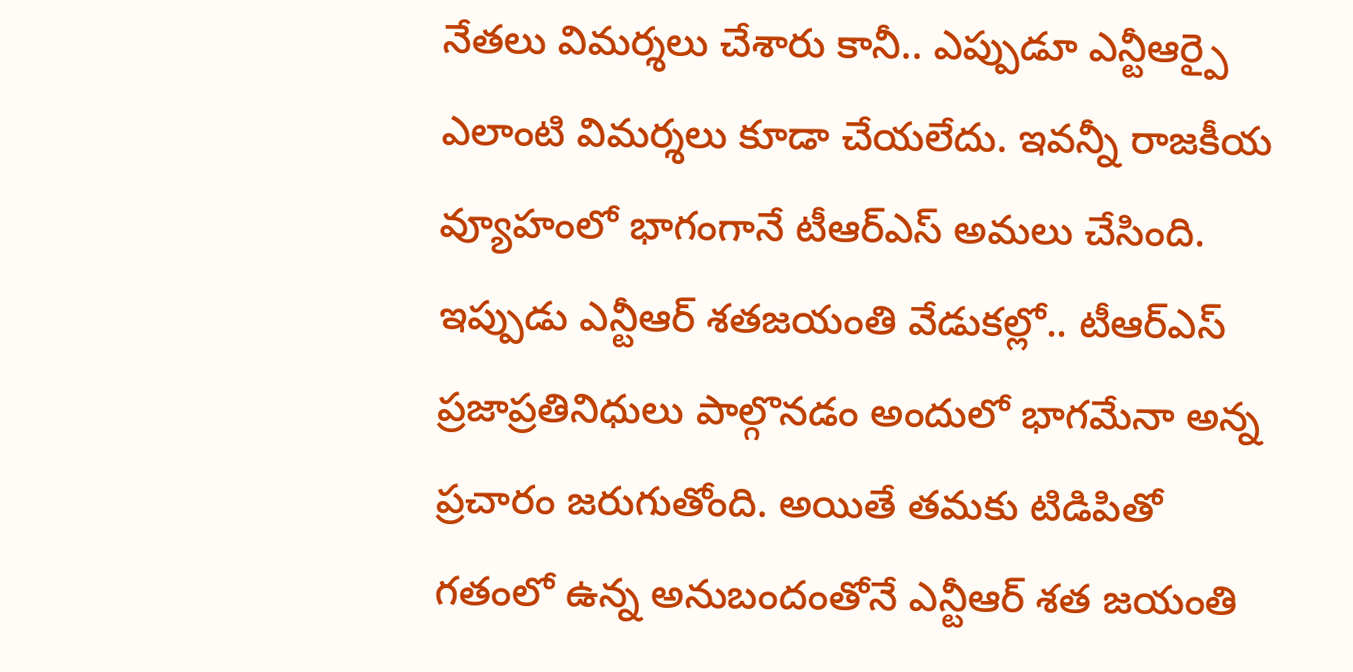నేతలు విమర్శలు చేశారు కానీ.. ఎప్పుడూ ఎన్టీఆర్పై ఎలాంటి విమర్శలు కూడా చేయలేదు. ఇవన్నీ రాజకీయ వ్యూహంలో భాగంగానే టీఆర్ఎస్ అమలు చేసింది. ఇప్పుడు ఎన్టీఆర్ శతజయంతి వేడుకల్లో.. టీఆర్ఎస్ ప్రజాప్రతినిధులు పాల్గొనడం అందులో భాగమేనా అన్న ప్రచారం జరుగుతోంది. అయితే తమకు టిడిపితో గతంలో ఉన్న అనుబందంతోనే ఎన్టీఆర్ శత జయంతి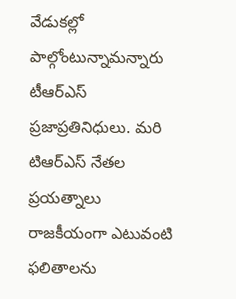వేడుకల్లో పాల్గోంటున్నామన్నారు టీఆర్ఎస్ ప్రజాప్రతినిధులు. మరి టిఆర్ఎస్ నేతల ప్రయత్నాలు రాజకీయంగా ఎటువంటి ఫలితాలను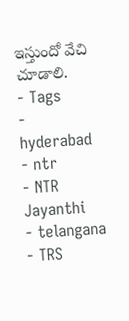ఇస్తుందో వేచి చూడాలి.
- Tags
- hyderabad
- ntr
- NTR Jayanthi
- telangana
- TRS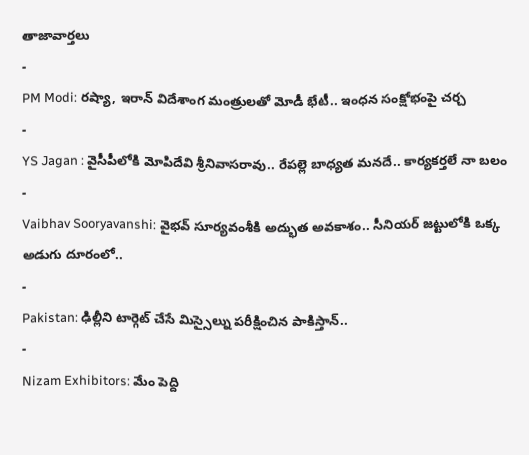తాజావార్తలు
-
PM Modi: రష్యా, ఇరాన్ విదేశాంగ మంత్రులతో మోడీ భేటీ.. ఇంధన సంక్షోభంపై చర్చ
-
YS Jagan : వైసీపీలోకి మోపిదేవి శ్రీనివాసరావు.. రేపల్లె బాధ్యత మనదే.. కార్యకర్తలే నా బలం
-
Vaibhav Sooryavanshi: వైభవ్ సూర్యవంశీకి అద్భుత అవకాశం.. సీనియర్ జట్టులోకి ఒక్క అడుగు దూరంలో..
-
Pakistan: ఢిల్లీని టార్గెట్ చేసే మిస్సైల్ను పరీక్షించిన పాకిస్తాన్..
-
Nizam Exhibitors: మేం పెద్ది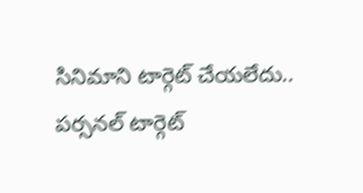సినిమాని టార్గెట్ చేయలేదు.. పర్సనల్ టార్గెట్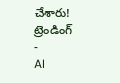చేశారు!
ట్రెండింగ్
-
AI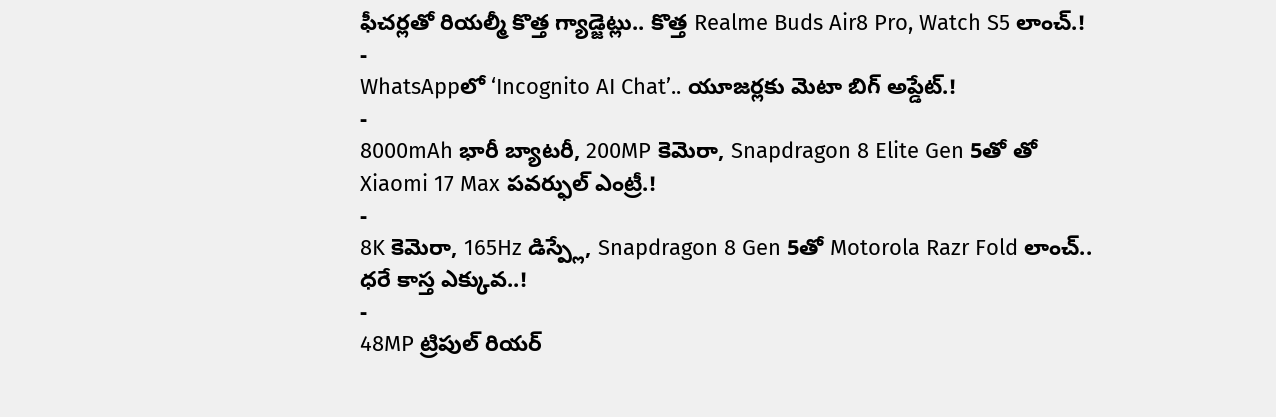ఫీచర్లతో రియల్మీ కొత్త గ్యాడ్జెట్లు.. కొత్త Realme Buds Air8 Pro, Watch S5 లాంచ్.!
-
WhatsAppలో ‘Incognito AI Chat’.. యూజర్లకు మెటా బిగ్ అప్డేట్.!
-
8000mAh భారీ బ్యాటరీ, 200MP కెమెరా, Snapdragon 8 Elite Gen 5తో తో Xiaomi 17 Max పవర్ఫుల్ ఎంట్రీ.!
-
8K కెమెరా, 165Hz డిస్ప్లే, Snapdragon 8 Gen 5తో Motorola Razr Fold లాంచ్.. ధరే కాస్త ఎక్కువ..!
-
48MP ట్రిపుల్ రియర్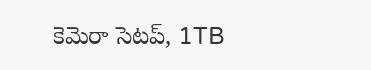కెమెరా సెటప్, 1TB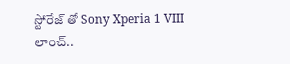స్టోరేజ్ తో Sony Xperia 1 VIII లాంచ్..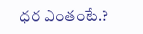ధర ఎంతంటే.?